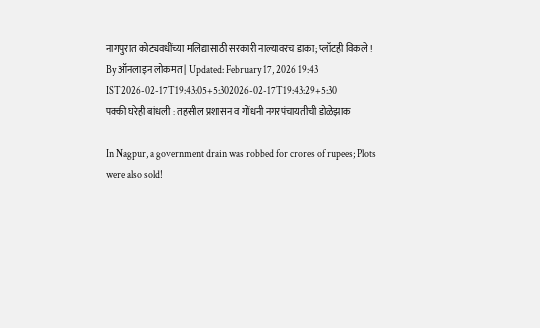नागपुरात कोट्यवधींच्या मलिद्यासाठी सरकारी नाल्यावरच डाका; प्लॉटही विकले !
By ऑनलाइन लोकमत | Updated: February 17, 2026 19:43 IST2026-02-17T19:43:05+5:302026-02-17T19:43:29+5:30
पक्की घरेही बांधली : तहसील प्रशासन व गोंधनी नगरपंचायतीची डोळेझाक

In Nagpur, a government drain was robbed for crores of rupees; Plots were also sold!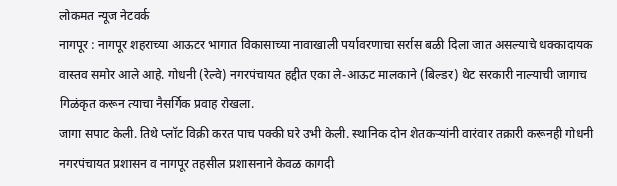लोकमत न्यूज नेटवर्क
नागपूर : नागपूर शहराच्या आऊटर भागात विकासाच्या नावाखाली पर्यावरणाचा सर्रास बळी दिला जात असल्याचे धक्कादायक वास्तव समोर आले आहे. गोधनी (रेल्वे) नगरपंचायत हद्दीत एका ले-आऊट मालकाने (बिल्डर) थेट सरकारी नाल्याची जागाच गिळंकृत करून त्याचा नैसर्गिक प्रवाह रोखला.
जागा सपाट केली. तिथे प्लॉट विक्री करत पाच पक्की घरे उभी केली. स्थानिक दोन शेतकऱ्यांनी वारंवार तक्रारी करूनही गोधनी नगरपंचायत प्रशासन व नागपूर तहसील प्रशासनाने केवळ कागदी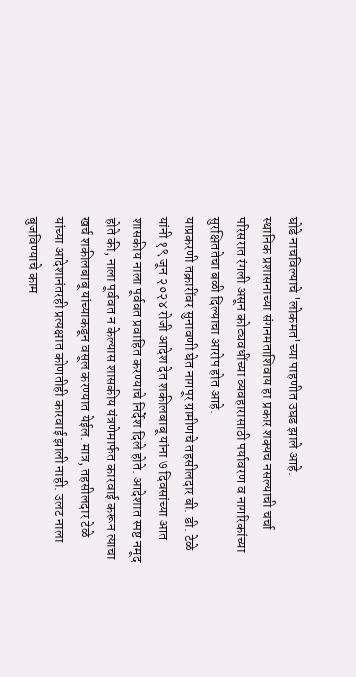घोडे नाचविल्याचे 'लोकमत'च्या पाहणीत उघड झाले आहे.
स्थानिक प्रशासनाच्या संगनमताशिवाय हा प्रकार शक्यच नसल्याची चर्चा परिसरात रंगली असून कोट्यवधींच्या व्यवहारासाठी पर्यावरण व नागरिकांच्या सुरक्षिततेचा बळी दिल्याचा आरोप होत आहे.
याप्रकरणी तक्रारींवर सुनावणी घेत नागपूर ग्रामीणचे तहसीलदार बी. डी. टेळे यांनी १९ जून २०२४ रोजी आदेश देत शकीलबाबू यांना ७ दिवसांच्या आत शासकीय नाला पूर्ववत प्रवाहित करण्याचे निर्देश दिले होते. आदेशात स्पष्ट नमूद होते की, नाला पूर्ववत न केल्यास शासकीय यंत्रणेमार्फत कारवाई करून त्याचा खर्च शकीलबाबू यांच्याकडून वसूल करण्यात येईल. मात्र, तहसीलदार टेळे यांच्या आदेशानंतरही प्रत्यक्षात कोणतीही कारवाई झाली नाही. उलट नाला बुजविण्याचे काम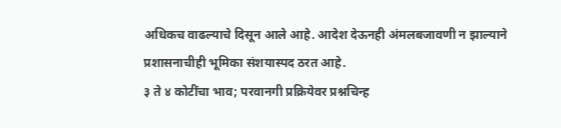अधिकच वाढल्याचे दिसून आले आहे. आदेश देऊनही अंमलबजावणी न झाल्याने प्रशासनाचीही भूमिका संशयास्पद ठरत आहे.
३ ते ४ कोटींचा भाव; परवानगी प्रक्रियेवर प्रश्नचिन्ह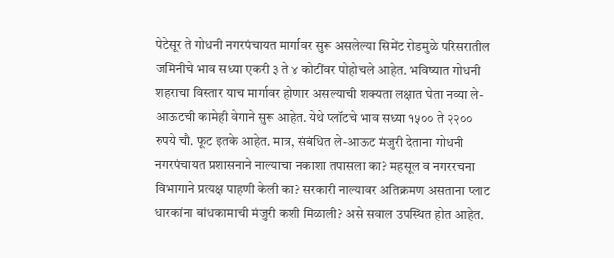पेटेसूर ते गोधनी नगरपंचायत मार्गावर सुरू असलेल्या सिमेंट रोडमुळे परिसरातील जमिनीचे भाव सध्या एकरी ३ ते ४ कोटींवर पोहोचले आहेत. भविष्यात गोधनी शहराचा विस्तार याच मार्गावर होणार असल्याची शक्यता लक्षात घेता नव्या ले-आऊटची कामेही वेगाने सुरू आहेत. येथे प्लॉटचे भाव सध्या १५०० ते २२०० रुपये चौ. फूट इतके आहेत. मात्र, संबंधित ले-आऊट मंजुरी देताना गोधनी नगरपंचायत प्रशासनाने नाल्याचा नकाशा तपासला का? महसूल व नगररचना विभागाने प्रत्यक्ष पाहणी केली का? सरकारी नाल्यावर अतिक्रमण असताना प्लाट धारकांना बांधकामाची मंजुरी कशी मिळाली? असे सवाल उपस्थित होत आहेत.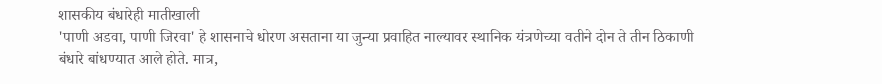शासकीय बंधारेही मातीखाली
'पाणी अडवा, पाणी जिरवा' हे शासनाचे धोरण असताना या जुन्या प्रवाहित नाल्यावर स्थानिक यंत्रणेच्या वतीने दोन ते तीन ठिकाणी बंधारे बांधण्यात आले होते. मात्र,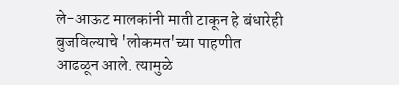ले-आऊट मालकांनी माती टाकून हे बंधारेही बुजविल्याचे 'लोकमत'च्या पाहणीत आढळून आले. त्यामुळे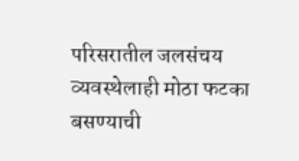परिसरातील जलसंचय व्यवस्थेलाही मोठा फटका बसण्याची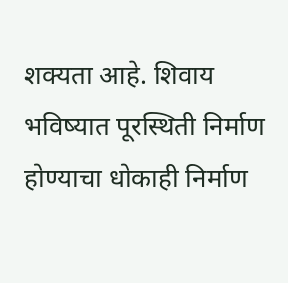शक्यता आहे. शिवाय भविष्यात पूरस्थिती निर्माण होण्याचा धोकाही निर्माण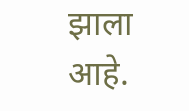झाला आहे.